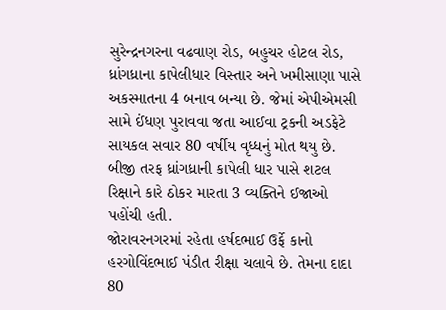સુરેન્દ્રનગરના વઢવાણ રોડ, બહુચર હોટલ રોડ, ધ્રાંગધ્રાના કાપેલીધાર વિસ્તાર અને ખમીસાણા પાસે અકસ્માતના 4 બનાવ બન્યા છે. જેમાં એપીએમસી સામે ઈંધણ પુરાવવા જતા આઈવા ટ્રકની અડફેટે સાયકલ સવાર 80 વર્ષીય વૃધ્ધનું મોત થયુ છે. બીજી તરફ ધ્રાંગધ્રાની કાપેલી ધાર પાસે શટલ રિક્ષાને કારે ઠોકર મારતા 3 વ્યક્તિને ઈજાઓ પહોંચી હતી.
જોરાવરનગરમાં રહેતા હર્ષદભાઈ ઉર્ફે કાનો હરગોવિંદભાઈ પંડીત રીક્ષા ચલાવે છે. તેમના દાદા 80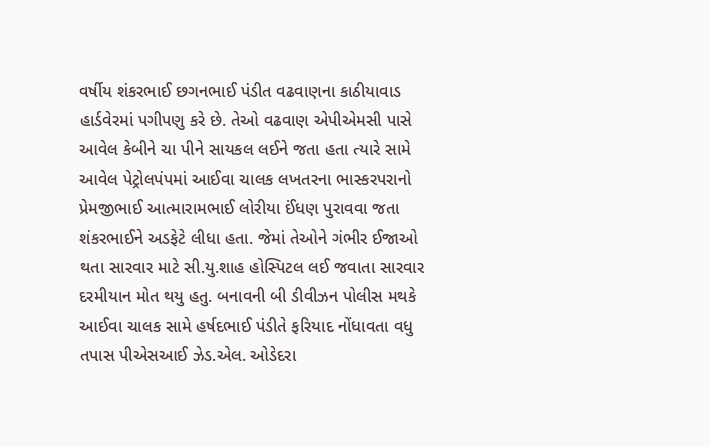વર્ષીય શંકરભાઈ છગનભાઈ પંડીત વઢવાણના કાઠીયાવાડ હાર્ડવેરમાં પગીપણુ કરે છે. તેઓ વઢવાણ એપીએમસી પાસે આવેલ કેબીને ચા પીને સાયકલ લઈને જતા હતા ત્યારે સામે આવેલ પેટ્રોલપંપમાં આઈવા ચાલક લખતરના ભાસ્કરપરાનો પ્રેમજીભાઈ આત્મારામભાઈ લોરીયા ઈંધણ પુરાવવા જતા શંકરભાઈને અડફેટે લીધા હતા. જેમાં તેઓને ગંભીર ઈજાઓ થતા સારવાર માટે સી.યુ.શાહ હોસ્પિટલ લઈ જવાતા સારવાર દરમીયાન મોત થયુ હતુ. બનાવની બી ડીવીઝન પોલીસ મથકે આઈવા ચાલક સામે હર્ષદભાઈ પંડીતે ફરિયાદ નોંધાવતા વધુ તપાસ પીએસઆઈ ઝેડ.એલ. ઓડેદરા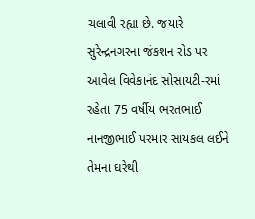ચલાવી રહ્યા છે. જયારે સુરેન્દ્રનગરના જંકશન રોડ પર આવેલ વિવેકાનંદ સોસાયટી-રમાં રહેતા 75 વર્ષીય ભરતભાઈ નાનજીભાઈ પરમાર સાયકલ લઈને તેમના ઘરેથી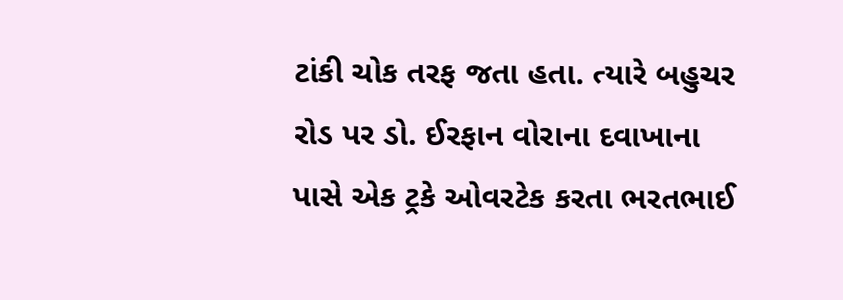ટાંકી ચોક તરફ જતા હતા. ત્યારે બહુચર રોડ પર ડો. ઈરફાન વોરાના દવાખાના પાસે એક ટ્રકે ઓવરટેક કરતા ભરતભાઈ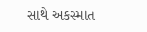સાથે અકસ્માત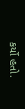કર્યો હતો.